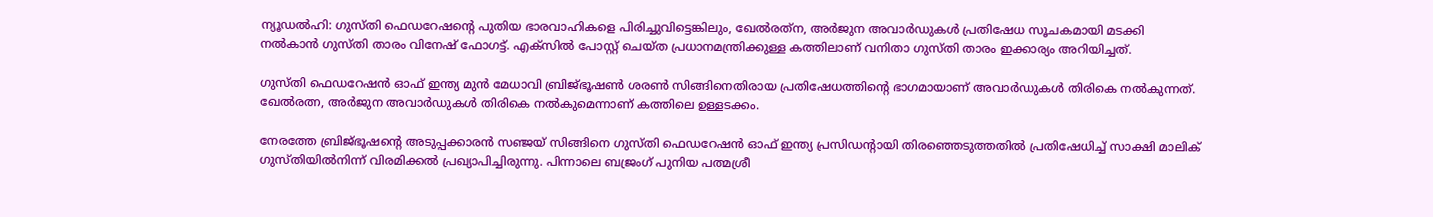ന്യൂഡൽഹി: ഗുസ്തി ഫെഡറേഷന്റെ പുതിയ ഭാരവാഹികളെ പിരിച്ചുവിട്ടെങ്കിലും, ഖേൽരത്‌ന, അർജുന അവാർഡുകൾ പ്രതിഷേധ സൂചകമായി മടക്കി നൽകാൻ ഗുസ്തി താരം വിനേഷ് ഫോഗട്ട്. എക്‌സിൽ പോസ്റ്റ് ചെയ്ത പ്രധാനമന്ത്രിക്കുള്ള കത്തിലാണ് വനിതാ ഗുസ്തി താരം ഇക്കാര്യം അറിയിച്ചത്.

ഗുസ്തി ഫെഡറേഷൻ ഓഫ് ഇന്ത്യ മുൻ മേധാവി ബ്രിജ്ഭൂഷൺ ശരൺ സിങ്ങിനെതിരായ പ്രതിഷേധത്തിന്റെ ഭാഗമായാണ് അവാർഡുകൾ തിരികെ നൽകുന്നത്. ഖേൽരത്ന, അർജുന അവാർഡുകൾ തിരികെ നൽകുമെന്നാണ് കത്തിലെ ഉള്ളടക്കം.

നേരത്തേ ബ്രിജ്ഭൂഷന്റെ അടുപ്പക്കാരൻ സഞ്ജയ് സിങ്ങിനെ ഗുസ്തി ഫെഡറേഷൻ ഓഫ് ഇന്ത്യ പ്രസിഡന്റായി തിരഞ്ഞെടുത്തതിൽ പ്രതിഷേധിച്ച് സാക്ഷി മാലിക് ഗുസ്തിയിൽനിന്ന് വിരമിക്കൽ പ്രഖ്യാപിച്ചിരുന്നു. പിന്നാലെ ബജ്രംഗ് പുനിയ പത്മശ്രീ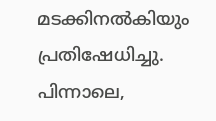മടക്കിനൽകിയും പ്രതിഷേധിച്ചു. പിന്നാലെ,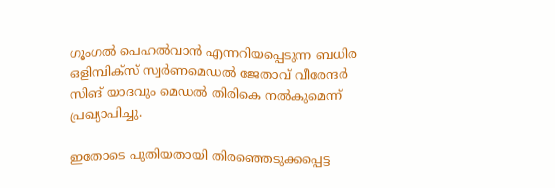ഗൂംഗൽ പെഹൽവാൻ എന്നറിയപ്പെടുന്ന ബധിര ഒളിമ്പിക്‌സ് സ്വർണമെഡൽ ജേതാവ് വീരേന്ദർ സിങ് യാദവും മെഡൽ തിരികെ നൽകുമെന്ന് പ്രഖ്യാപിച്ചു.

ഇതോടെ പുതിയതായി തിരഞ്ഞെടുക്കപ്പെട്ട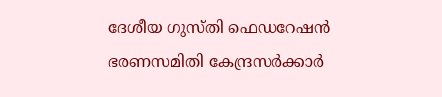ദേശീയ ഗുസ്തി ഫെഡറേഷൻ ഭരണസമിതി കേന്ദ്രസർക്കാർ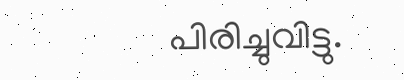പിരിച്ചുവിട്ടു.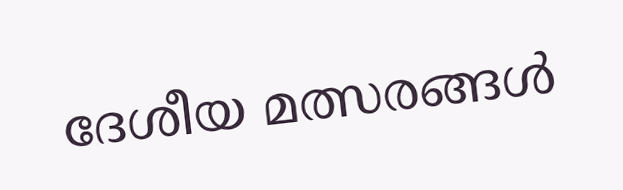ദേശീയ മത്സരങ്ങൾ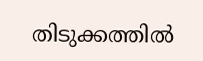തിടുക്കത്തിൽ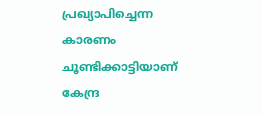പ്രഖ്യാപിച്ചെന്ന കാരണം ചൂണ്ടിക്കാട്ടിയാണ് കേന്ദ്ര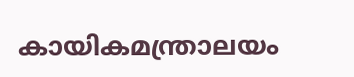കായികമന്ത്രാലയം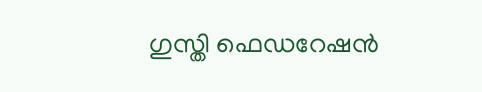ഗുസ്തി ഫെഡറേഷൻ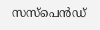സസ്പെൻഡ്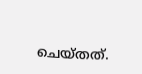ചെയ്തത്.